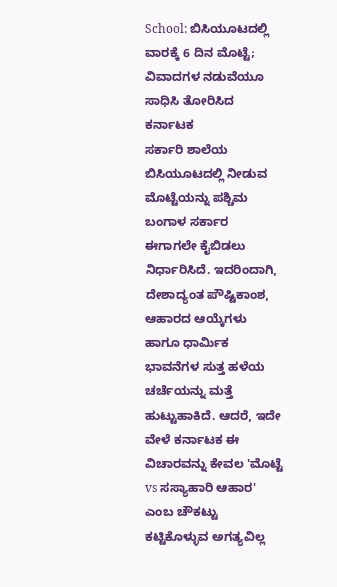School: ಬಿಸಿಯೂಟದಲ್ಲಿ ವಾರಕ್ಕೆ 6 ದಿನ ಮೊಟ್ಟೆ; ವಿವಾದಗಳ ನಡುವೆಯೂ ಸಾಧಿಸಿ ತೋರಿಸಿದ ಕರ್ನಾಟಕ
ಸರ್ಕಾರಿ ಶಾಲೆಯ ಬಿಸಿಯೂಟದಲ್ಲಿ ನೀಡುವ ಮೊಟ್ಟೆಯನ್ನು ಪಶ್ಚಿಮ ಬಂಗಾಳ ಸರ್ಕಾರ ಈಗಾಗಲೇ ಕೈಬಿಡಲು ನಿರ್ಧಾರಿಸಿದೆ. ಇದರಿಂದಾಗಿ, ದೇಶಾದ್ಯಂತ ಪೌಷ್ಟಿಕಾಂಶ, ಆಹಾರದ ಆಯ್ಕೆಗಳು ಹಾಗೂ ಧಾರ್ಮಿಕ ಭಾವನೆಗಳ ಸುತ್ತ ಹಳೆಯ ಚರ್ಚೆಯನ್ನು ಮತ್ತೆ ಹುಟ್ಟುಹಾಕಿದೆ. ಆದರೆ, ಇದೇ ವೇಳೆ ಕರ್ನಾಟಕ ಈ ವಿಚಾರವನ್ನು ಕೇವಲ 'ಮೊಟ್ಟೆ vs ಸಸ್ಯಾಹಾರಿ ಆಹಾರ' ಎಂಬ ಚೌಕಟ್ಟು ಕಟ್ಟಿಕೊಳ್ಳುವ ಅಗತ್ಯವಿಲ್ಲ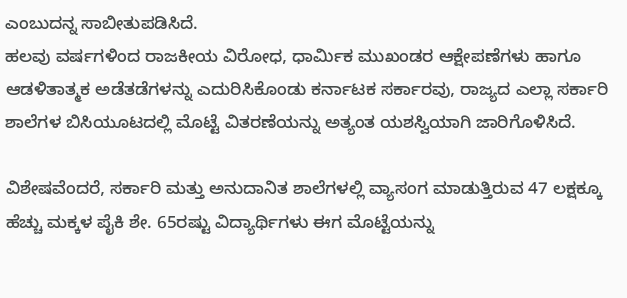ಎಂಬುದನ್ನ ಸಾಬೀತುಪಡಿಸಿದೆ.
ಹಲವು ವರ್ಷಗಳಿಂದ ರಾಜಕೀಯ ವಿರೋಧ, ಧಾರ್ಮಿಕ ಮುಖಂಡರ ಆಕ್ಷೇಪಣೆಗಳು ಹಾಗೂ ಆಡಳಿತಾತ್ಮಕ ಅಡೆತಡೆಗಳನ್ನು ಎದುರಿಸಿಕೊಂಡು ಕರ್ನಾಟಕ ಸರ್ಕಾರವು, ರಾಜ್ಯದ ಎಲ್ಲಾ ಸರ್ಕಾರಿ ಶಾಲೆಗಳ ಬಿಸಿಯೂಟದಲ್ಲಿ ಮೊಟ್ಟೆ ವಿತರಣೆಯನ್ನು ಅತ್ಯಂತ ಯಶಸ್ವಿಯಾಗಿ ಜಾರಿಗೊಳಿಸಿದೆ.

ವಿಶೇಷವೆಂದರೆ, ಸರ್ಕಾರಿ ಮತ್ತು ಅನುದಾನಿತ ಶಾಲೆಗಳಲ್ಲಿ ವ್ಯಾಸಂಗ ಮಾಡುತ್ತಿರುವ 47 ಲಕ್ಷಕ್ಕೂ ಹೆಚ್ಚು ಮಕ್ಕಳ ಪೈಕಿ ಶೇ. 65ರಷ್ಟು ವಿದ್ಯಾರ್ಥಿಗಳು ಈಗ ಮೊಟ್ಟೆಯನ್ನು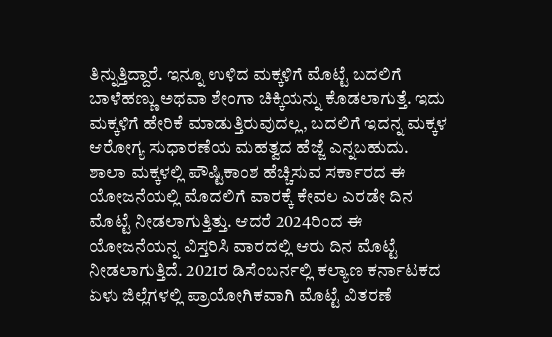ತಿನ್ನುತ್ತಿದ್ದಾರೆ. ಇನ್ನೂ ಉಳಿದ ಮಕ್ಕಳಿಗೆ ಮೊಟ್ಟೆ ಬದಲಿಗೆ ಬಾಳೆಹಣ್ಣು ಅಥವಾ ಶೇಂಗಾ ಚಿಕ್ಕಿಯನ್ನು ಕೊಡಲಾಗುತ್ತೆ. ಇದು ಮಕ್ಕಳಿಗೆ ಹೇರಿಕೆ ಮಾಡುತ್ತಿರುವುದಲ್ಲ, ಬದಲಿಗೆ ಇದನ್ನ ಮಕ್ಕಳ ಆರೋಗ್ಯ ಸುಧಾರಣೆಯ ಮಹತ್ವದ ಹೆಜ್ಜೆ ಎನ್ನಬಹುದು.
ಶಾಲಾ ಮಕ್ಕಳಲ್ಲಿ ಪೌಷ್ಟಿಕಾಂಶ ಹೆಚ್ಚಿಸುವ ಸರ್ಕಾರದ ಈ ಯೋಜನೆಯಲ್ಲಿ ಮೊದಲಿಗೆ ವಾರಕ್ಕೆ ಕೇವಲ ಎರಡೇ ದಿನ ಮೊಟ್ಟೆ ನೀಡಲಾಗುತ್ತಿತ್ತು. ಆದರೆ 2024ರಿಂದ ಈ ಯೋಜನೆಯನ್ನ ವಿಸ್ತರಿಸಿ ವಾರದಲ್ಲಿ ಆರು ದಿನ ಮೊಟ್ಟೆ ನೀಡಲಾಗುತ್ತಿದೆ. 2021ರ ಡಿಸೆಂಬರ್ನಲ್ಲಿ ಕಲ್ಯಾಣ ಕರ್ನಾಟಕದ ಏಳು ಜಿಲ್ಲೆಗಳಲ್ಲಿ ಪ್ರಾಯೋಗಿಕವಾಗಿ ಮೊಟ್ಟೆ ವಿತರಣೆ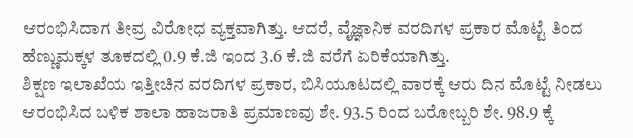ಆರಂಭಿಸಿದಾಗ ತೀವ್ರ ವಿರೋಧ ವ್ಯಕ್ತವಾಗಿತ್ತು. ಆದರೆ, ವೈಜ್ಞಾನಿಕ ವರದಿಗಳ ಪ್ರಕಾರ ಮೊಟ್ಟೆ ತಿಂದ ಹೆಣ್ಣುಮಕ್ಕಳ ತೂಕದಲ್ಲಿ 0.9 ಕೆ.ಜಿ ಇಂದ 3.6 ಕೆ.ಜಿ ವರೆಗೆ ಏರಿಕೆಯಾಗಿತ್ತು.
ಶಿಕ್ಷಣ ಇಲಾಖೆಯ ಇತ್ತೀಚಿನ ವರದಿಗಳ ಪ್ರಕಾರ, ಬಿಸಿಯೂಟದಲ್ಲಿ ವಾರಕ್ಕೆ ಆರು ದಿನ ಮೊಟ್ಟೆ ನೀಡಲು ಆರಂಭಿಸಿದ ಬಳಿಕ ಶಾಲಾ ಹಾಜರಾತಿ ಪ್ರಮಾಣವು ಶೇ. 93.5 ರಿಂದ ಬರೋಬ್ಬರಿ ಶೇ. 98.9 ಕ್ಕೆ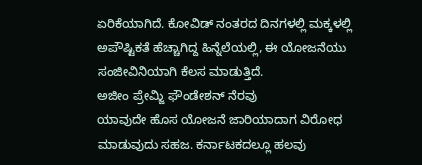ಏರಿಕೆಯಾಗಿದೆ. ಕೋವಿಡ್ ನಂತರದ ದಿನಗಳಲ್ಲಿ ಮಕ್ಕಳಲ್ಲಿ ಅಪೌಷ್ಟಿಕತೆ ಹೆಚ್ಚಾಗಿದ್ದ ಹಿನ್ನೆಲೆಯಲ್ಲಿ, ಈ ಯೋಜನೆಯು ಸಂಜೀವಿನಿಯಾಗಿ ಕೆಲಸ ಮಾಡುತ್ತಿದೆ.
ಅಜೀಂ ಪ್ರೇಮ್ಜಿ ಫೌಂಡೇಶನ್ ನೆರವು
ಯಾವುದೇ ಹೊಸ ಯೋಜನೆ ಜಾರಿಯಾದಾಗ ವಿರೋಧ ಮಾಡುವುದು ಸಹಜ. ಕರ್ನಾಟಕದಲ್ಲೂ ಹಲವು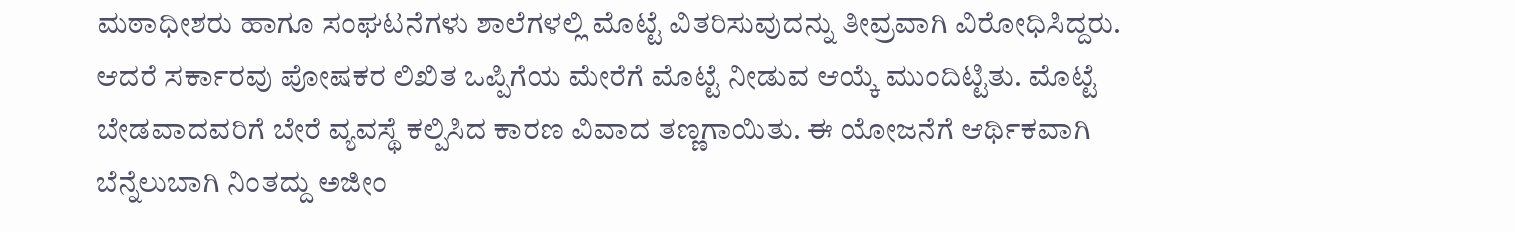ಮಠಾಧೀಶರು ಹಾಗೂ ಸಂಘಟನೆಗಳು ಶಾಲೆಗಳಲ್ಲಿ ಮೊಟ್ಟೆ ವಿತರಿಸುವುದನ್ನು ತೀವ್ರವಾಗಿ ವಿರೋಧಿಸಿದ್ದರು. ಆದರೆ ಸರ್ಕಾರವು ಪೋಷಕರ ಲಿಖಿತ ಒಪ್ಪಿಗೆಯ ಮೇರೆಗೆ ಮೊಟ್ಟೆ ನೀಡುವ ಆಯ್ಕೆ ಮುಂದಿಟ್ಟಿತು. ಮೊಟ್ಟೆ ಬೇಡವಾದವರಿಗೆ ಬೇರೆ ವ್ಯವಸ್ಥೆ ಕಲ್ಪಿಸಿದ ಕಾರಣ ವಿವಾದ ತಣ್ಣಗಾಯಿತು. ಈ ಯೋಜನೆಗೆ ಆರ್ಥಿಕವಾಗಿ ಬೆನ್ನೆಲುಬಾಗಿ ನಿಂತದ್ದು ಅಜೀಂ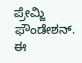ಪ್ರೇಮ್ಜಿ ಫೌಂಡೇಶನ್. ಈ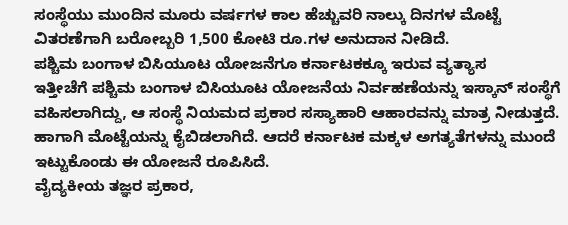ಸಂಸ್ಥೆಯು ಮುಂದಿನ ಮೂರು ವರ್ಷಗಳ ಕಾಲ ಹೆಚ್ಚುವರಿ ನಾಲ್ಕು ದಿನಗಳ ಮೊಟ್ಟೆ ವಿತರಣೆಗಾಗಿ ಬರೋಬ್ಬರಿ 1,500 ಕೋಟಿ ರೂ.ಗಳ ಅನುದಾನ ನೀಡಿದೆ.
ಪಶ್ಚಿಮ ಬಂಗಾಳ ಬಿಸಿಯೂಟ ಯೋಜನೆಗೂ ಕರ್ನಾಟಕಕ್ಕೂ ಇರುವ ವ್ಯತ್ಯಾಸ
ಇತ್ತೀಚೆಗೆ ಪಶ್ಚಿಮ ಬಂಗಾಳ ಬಿಸಿಯೂಟ ಯೋಜನೆಯ ನಿರ್ವಹಣೆಯನ್ನು ಇಸ್ಕಾನ್ ಸಂಸ್ಥೆಗೆ ವಹಿಸಲಾಗಿದ್ದು, ಆ ಸಂಸ್ಥೆ ನಿಯಮದ ಪ್ರಕಾರ ಸಸ್ಯಾಹಾರಿ ಆಹಾರವನ್ನು ಮಾತ್ರ ನೀಡುತ್ತದೆ. ಹಾಗಾಗಿ ಮೊಟ್ಟೆಯನ್ನು ಕೈಬಿಡಲಾಗಿದೆ. ಆದರೆ ಕರ್ನಾಟಕ ಮಕ್ಕಳ ಅಗತ್ಯತೆಗಳನ್ನು ಮುಂದೆ ಇಟ್ಟುಕೊಂಡು ಈ ಯೋಜನೆ ರೂಪಿಸಿದೆ.
ವೈದ್ಯಕೀಯ ತಜ್ಞರ ಪ್ರಕಾರ,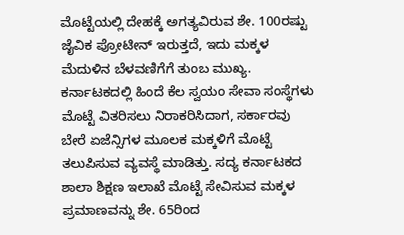ಮೊಟ್ಟೆಯಲ್ಲಿ ದೇಹಕ್ಕೆ ಅಗತ್ಯವಿರುವ ಶೇ. 100ರಷ್ಟು ಜೈವಿಕ ಪ್ರೋಟೀನ್ ಇರುತ್ತದೆ, ಇದು ಮಕ್ಕಳ ಮೆದುಳಿನ ಬೆಳವಣಿಗೆಗೆ ತುಂಬ ಮುಖ್ಯ. ಕರ್ನಾಟಕದಲ್ಲಿ ಹಿಂದೆ ಕೆಲ ಸ್ವಯಂ ಸೇವಾ ಸಂಸ್ಥೆಗಳು ಮೊಟ್ಟೆ ವಿತರಿಸಲು ನಿರಾಕರಿಸಿದಾಗ, ಸರ್ಕಾರವು ಬೇರೆ ಏಜೆನ್ಸಿಗಳ ಮೂಲಕ ಮಕ್ಕಳಿಗೆ ಮೊಟ್ಟೆ ತಲುಪಿಸುವ ವ್ಯವಸ್ಥೆ ಮಾಡಿತ್ತು. ಸದ್ಯ ಕರ್ನಾಟಕದ ಶಾಲಾ ಶಿಕ್ಷಣ ಇಲಾಖೆ ಮೊಟ್ಟೆ ಸೇವಿಸುವ ಮಕ್ಕಳ ಪ್ರಮಾಣವನ್ನು ಶೇ. 65ರಿಂದ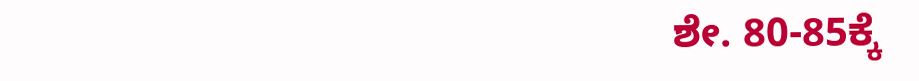ಶೇ. 80-85ಕ್ಕೆ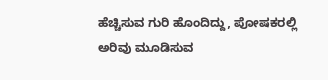ಹೆಚ್ಚಿಸುವ ಗುರಿ ಹೊಂದಿದ್ದು, ಪೋಷಕರಲ್ಲಿ ಅರಿವು ಮೂಡಿಸುವ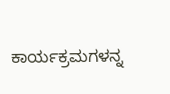ಕಾರ್ಯಕ್ರಮಗಳನ್ನ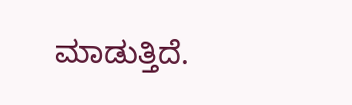ಮಾಡುತ್ತಿದೆ.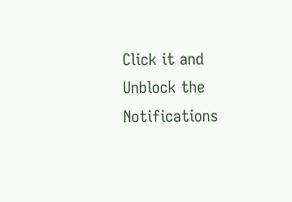Click it and Unblock the Notifications